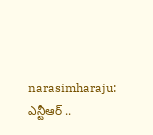narasimharaju: ఎన్టీఆర్ ..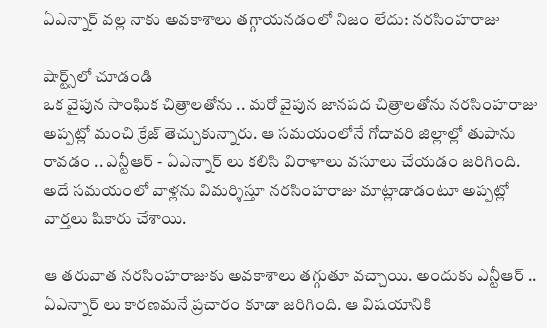ఏఎన్నార్ వల్ల నాకు అవకాశాలు తగ్గాయనడంలో నిజం లేదు: నరసింహరాజు

షార్ట్స్‌లో చూడండి
ఒక వైపున సాంఘిక చిత్రాలతోను .. మరో వైపున జానపద చిత్రాలతోను నరసింహరాజు అప్పట్లో మంచి క్రేజ్ తెచ్చుకున్నారు. ఆ సమయంలోనే గోదావరి జిల్లాల్లో తుపాను రావడం .. ఎన్టీఆర్ - ఏఎన్నార్ లు కలిసి విరాళాలు వసూలు చేయడం జరిగింది. అదే సమయంలో వాళ్లను విమర్శిస్తూ నరసింహరాజు మాట్లాడాడంటూ అప్పట్లో వార్తలు షికారు చేశాయి.

ఆ తరువాత నరసింహరాజుకు అవకాశాలు తగ్గుతూ వచ్చాయి. అందుకు ఎన్టీఆర్ .. ఏఎన్నార్ లు కారణమనే ప్రచారం కూడా జరిగింది. ఆ విషయానికి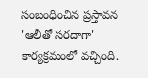సంబంధించిన ప్రస్తావన 'ఆలీతో సరదాగా' కార్యక్రమంలో వచ్చింది.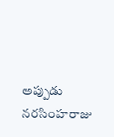అప్పుడు నరసింహరాజు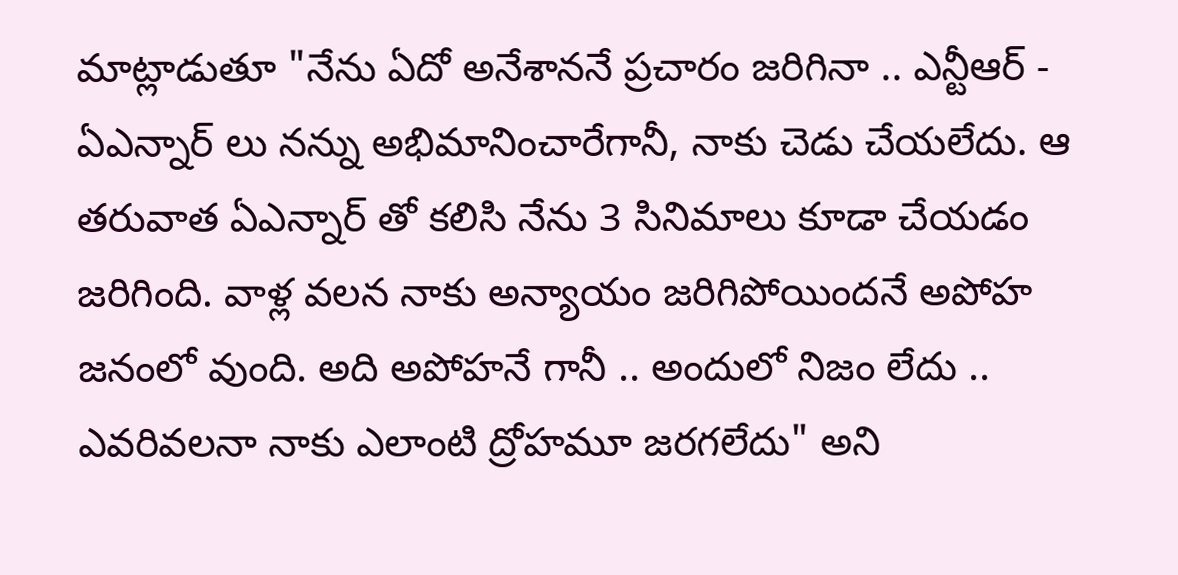మాట్లాడుతూ "నేను ఏదో అనేశాననే ప్రచారం జరిగినా .. ఎన్టీఆర్ - ఏఎన్నార్ లు నన్ను అభిమానించారేగానీ, నాకు చెడు చేయలేదు. ఆ తరువాత ఏఎన్నార్ తో కలిసి నేను 3 సినిమాలు కూడా చేయడం జరిగింది. వాళ్ల వలన నాకు అన్యాయం జరిగిపోయిందనే అపోహ జనంలో వుంది. అది అపోహనే గానీ .. అందులో నిజం లేదు .. ఎవరివలనా నాకు ఎలాంటి ద్రోహమూ జరగలేదు" అని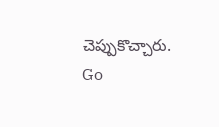చెప్పుకొచ్చారు.
Go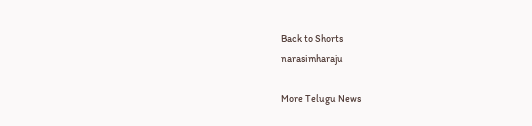Back to Shorts
narasimharaju

More Telugu News